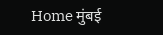Home मुंबई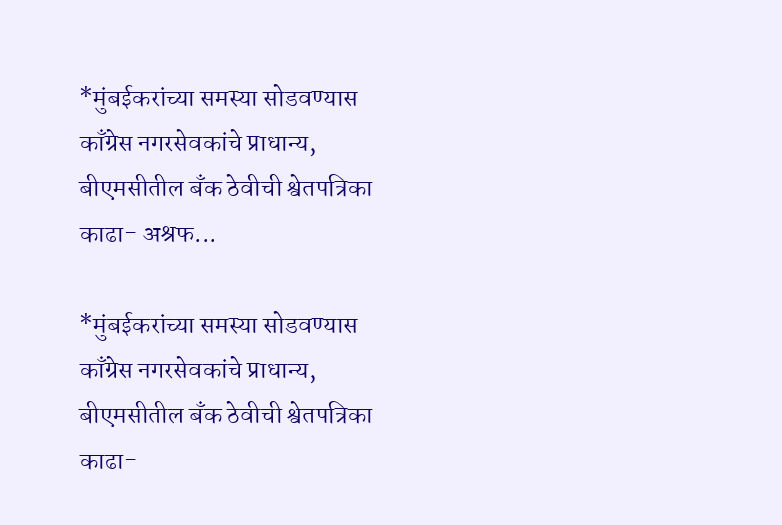*मुंबईकरांच्या समस्या सोडवण्यास काँग्रेस नगरसेवकांचे प्राधान्य, बीएमसीतील बँक ठेवीची श्वेतपत्रिका काढा- अश्रफ...

*मुंबईकरांच्या समस्या सोडवण्यास काँग्रेस नगरसेवकांचे प्राधान्य, बीएमसीतील बँक ठेवीची श्वेतपत्रिका काढा-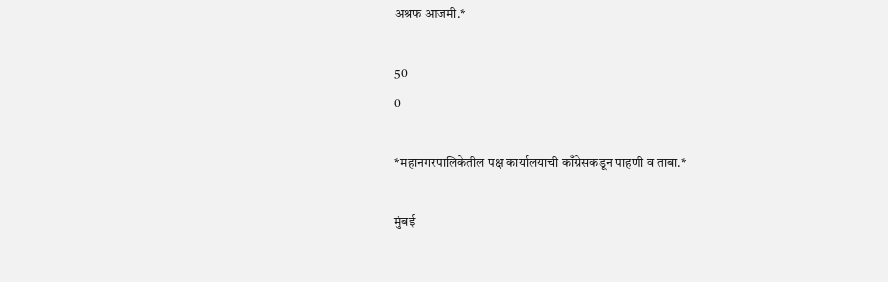अश्रफ आजमी.*

50
0

*महानगरपालिकेतील पक्ष कार्यालयाची काँग्रेसकडून पाहणी व ताबा.*

मुंबई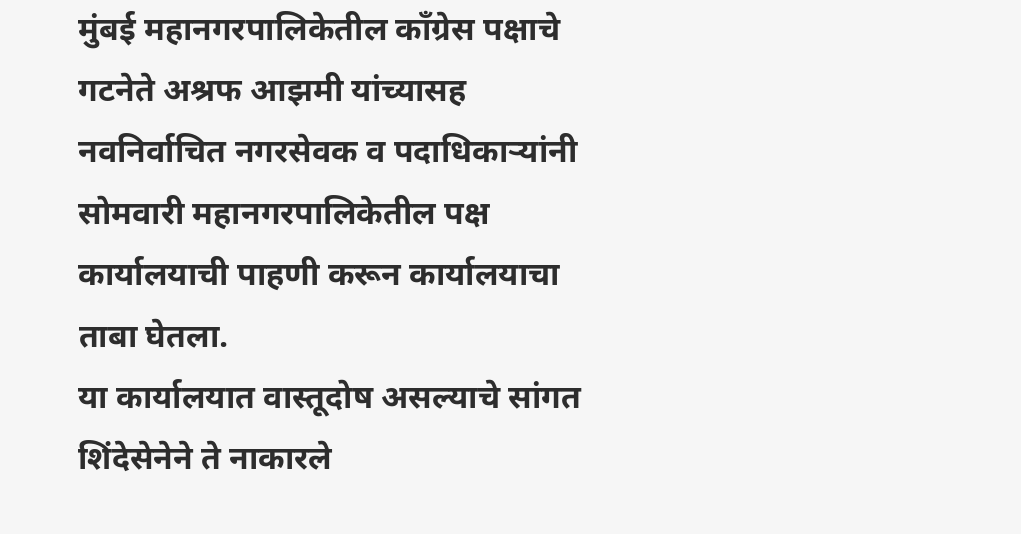मुंबई महानगरपालिकेतील काँग्रेस पक्षाचे गटनेते अश्रफ आझमी यांच्यासह नवनिर्वाचित नगरसेवक व पदाधिकाऱ्यांनी सोमवारी महानगरपालिकेतील पक्ष कार्यालयाची पाहणी करून कार्यालयाचा ताबा घेतला.
या कार्यालयात वास्तूदोष असल्याचे सांगत शिंदेसेनेने ते नाकारले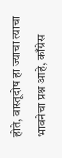होते, वास्तूदोष हा ज्याचा त्याचा भावनेचा प्रश्न आहे, काँग्रेस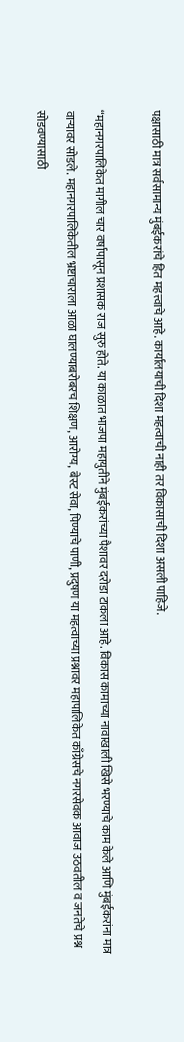पक्षासाठी मात्र सर्वसामान्य मुंबईकरांचे हित महत्त्वाचे आहे. कार्यालयाची दिशा महत्वाची नाही तर विकासाची दिशा असली पाहिजे.

“महानगरपालिकेत मागील चार वर्षापासून प्रशासक राज सुरु होते. या काळात भाजपा महायुतीने मुंबईकरांच्या पैशावर दरोडा टाकला आहे. विकास कामाच्या नावाखाली खिसे भरण्याचे काम केले आणि मुंबईकरांना मात्र वाऱ्यावर सोडले. महानगरपालिकेतील भ्रष्टाचाराला आळा घालण्याबरोबरच शिक्षण, आरोग्य, बेस्ट सेवा, पिण्याचे पाणी, प्रदुषण या महत्वाच्या प्रश्नावर महापालिकेत काँग्रेसचे नगरसेवक आवाज उठवतील व जनतेचे प्रश्न सोडवण्यासाठी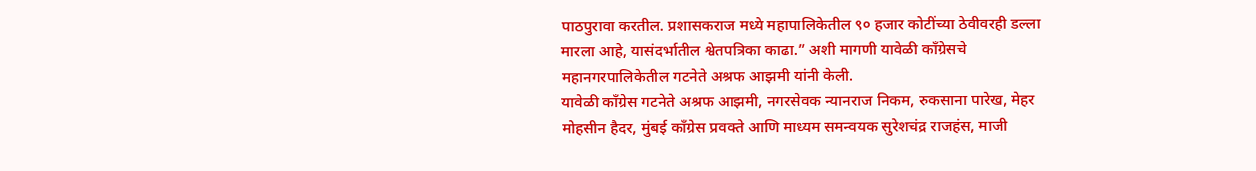पाठपुरावा करतील. प्रशासकराज मध्ये महापालिकेतील ९० हजार कोटींच्या ठेवीवरही डल्ला मारला आहे, यासंदर्भातील श्वेतपत्रिका काढा.” अशी मागणी यावेळी काँग्रेसचे महानगरपालिकेतील गटनेते अश्रफ आझमी यांनी केली.
यावेळी काँग्रेस गटनेते अश्रफ आझमी, नगरसेवक न्यानराज निकम, रुकसाना पारेख, मेहर मोहसीन हैदर, मुंबई काँग्रेस प्रवक्ते आणि माध्यम समन्वयक सुरेशचंद्र राजहंस, माजी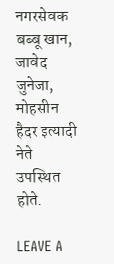नगरसेवक बब्बू खान, जावेद जुनेजा, मोहसीन हैदर इत्यादी नेते उपस्थित होते.

LEAVE A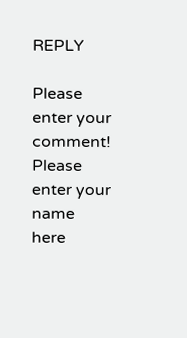REPLY

Please enter your comment!
Please enter your name here